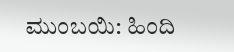ಮುಂಬಯಿ: ಹಿಂದಿ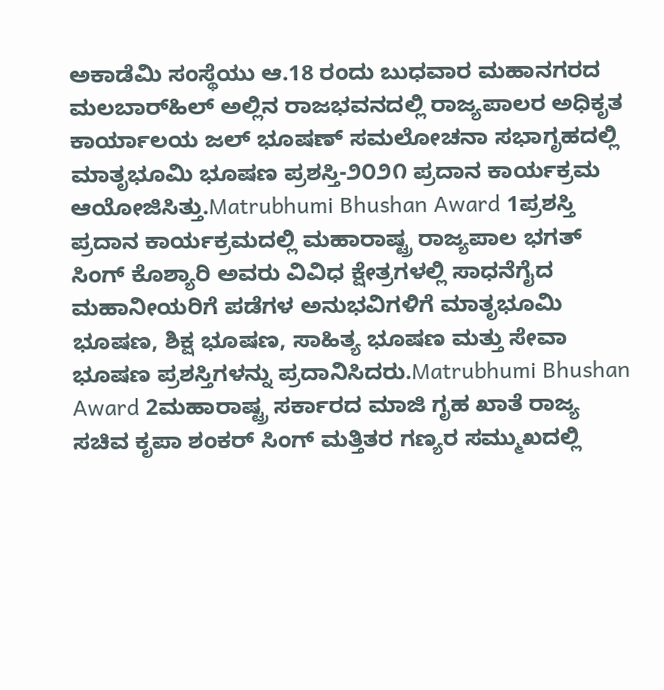ಅಕಾಡೆಮಿ ಸಂಸ್ಥೆಯು ಆ.18 ರಂದು ಬುಧವಾರ ಮಹಾನಗರದ ಮಲಬಾರ್‌ಹಿಲ್ ಅಲ್ಲಿನ ರಾಜಭವನದಲ್ಲಿ ರಾಜ್ಯಪಾಲರ ಅಧಿಕೃತ ಕಾರ್ಯಾಲಯ ಜಲ್ ಭೂಷಣ್ ಸಮಲೋಚನಾ ಸಭಾಗೃಹದಲ್ಲಿ ಮಾತೃಭೂಮಿ ಭೂಷಣ ಪ್ರಶಸ್ತಿ-೨೦೨೧ ಪ್ರದಾನ ಕಾರ್ಯಕ್ರಮ ಆಯೋಜಿಸಿತ್ತು.Matrubhumi Bhushan Award 1ಪ್ರಶಸ್ತಿ ಪ್ರದಾನ ಕಾರ್ಯಕ್ರಮದಲ್ಲಿ ಮಹಾರಾಷ್ಟ್ರ ರಾಜ್ಯಪಾಲ ಭಗತ್ ಸಿಂಗ್ ಕೊಶ್ಯಾರಿ ಅವರು ವಿವಿಧ ಕ್ಷೇತ್ರಗಳಲ್ಲಿ ಸಾಧನೆಗೈದ ಮಹಾನೀಯರಿಗೆ ಪಡೆಗಳ ಅನುಭವಿಗಳಿಗೆ ಮಾತೃಭೂಮಿ ಭೂಷಣ, ಶಿಕ್ಷ ಭೂಷಣ, ಸಾಹಿತ್ಯ ಭೂಷಣ ಮತ್ತು ಸೇವಾ ಭೂಷಣ ಪ್ರಶಸ್ತಿಗಳನ್ನು ಪ್ರದಾನಿಸಿದರು.Matrubhumi Bhushan Award 2ಮಹಾರಾಷ್ಟ್ರ ಸರ್ಕಾರದ ಮಾಜಿ ಗೃಹ ಖಾತೆ ರಾಜ್ಯ ಸಚಿವ ಕೃಪಾ ಶಂಕರ್ ಸಿಂಗ್ ಮತ್ತಿತರ ಗಣ್ಯರ ಸಮ್ಮುಖದಲ್ಲಿ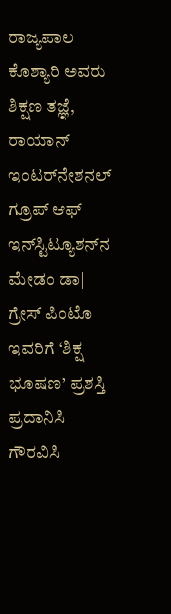ರಾಜ್ಯಪಾಲ ಕೊಶ್ಯಾರಿ ಅವರು ಶಿಕ್ಷಣ ತಜ್ಞೆ, ರಾಯಾನ್ ಇಂಟರ್‌ನೇಶನಲ್ ಗ್ರೂಪ್ ಆಫ್ ಇನ್‌ಸ್ಟಿಟ್ಯೂಶನ್‌ನ ಮೇಡಂ ಡಾ| ಗ್ರೇಸ್ ಪಿಂಟೊ ಇವರಿಗೆ ‘ಶಿಕ್ಷ ಭೂಷಣ’ ಪ್ರಶಸ್ತಿ ಪ್ರದಾನಿಸಿ ಗೌರವಿಸಿ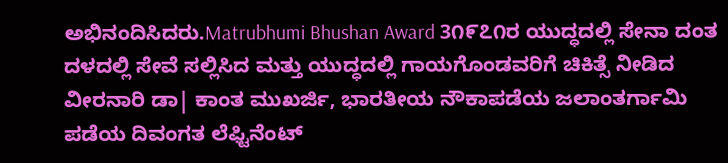ಅಭಿನಂದಿಸಿದರು.Matrubhumi Bhushan Award 3೧೯೭೧ರ ಯುದ್ಧದಲ್ಲಿ ಸೇನಾ ದಂತ ದಳದಲ್ಲಿ ಸೇವೆ ಸಲ್ಲಿಸಿದ ಮತ್ತು ಯುದ್ಧದಲ್ಲಿ ಗಾಯಗೊಂಡವರಿಗೆ ಚಿಕಿತ್ಸೆ ನೀಡಿದ ವೀರನಾರಿ ಡಾ| ಕಾಂತ ಮುಖರ್ಜಿ, ಭಾರತೀಯ ನೌಕಾಪಡೆಯ ಜಲಾಂತರ್ಗಾಮಿ ಪಡೆಯ ದಿವಂಗತ ಲೆಫ್ಟಿನೆಂಟ್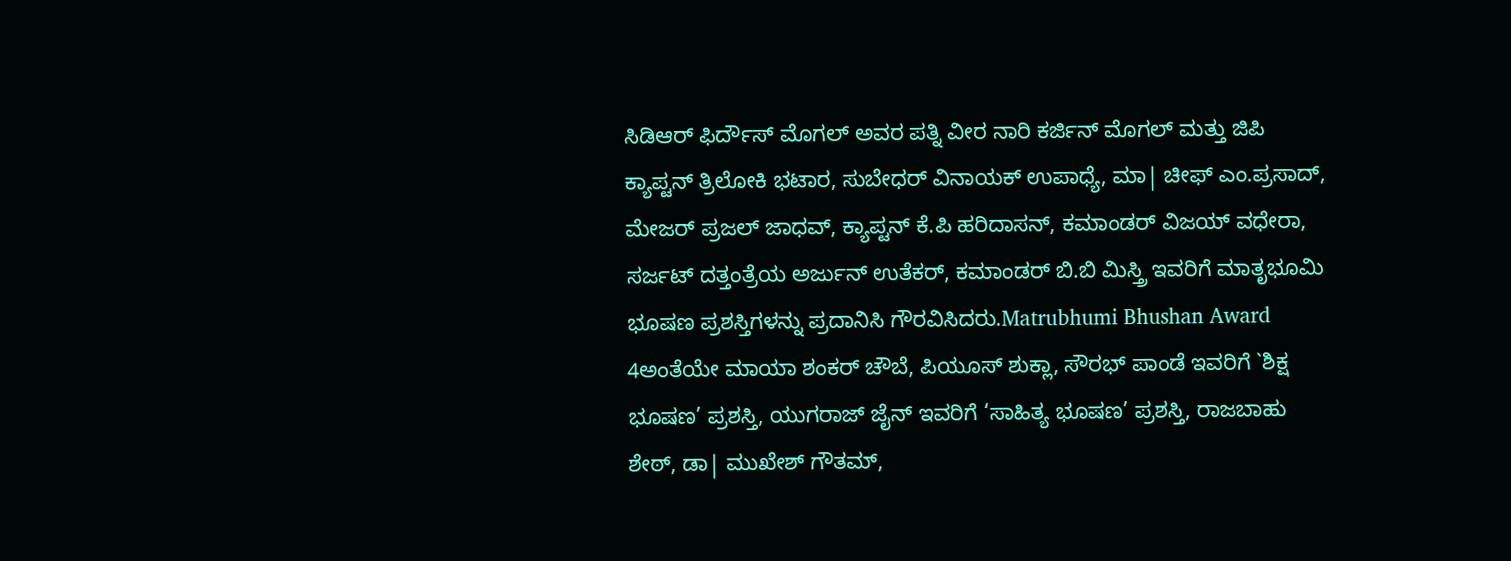ಸಿಡಿಆರ್ ಫಿರ್ದೌಸ್ ಮೊಗಲ್ ಅವರ ಪತ್ನಿ ವೀರ ನಾರಿ ಕರ್ಜಿನ್ ಮೊಗಲ್ ಮತ್ತು ಜಿಪಿ ಕ್ಯಾಪ್ಟನ್ ತ್ರಿಲೋಕಿ ಭಟಾರ, ಸುಬೇಧರ್ ವಿನಾಯಕ್ ಉಪಾಧ್ಯೆ, ಮಾ| ಚೀಫ್ ಎಂ.ಪ್ರಸಾದ್, ಮೇಜರ್ ಪ್ರಜಲ್ ಜಾಧವ್, ಕ್ಯಾಪ್ಟನ್ ಕೆ.ಪಿ ಹರಿದಾಸನ್, ಕಮಾಂಡರ್ ವಿಜಯ್ ವಧೇರಾ, ಸರ್ಜಟ್ ದತ್ತಂತ್ರೆಯ ಅರ್ಜುನ್ ಉತೆಕರ್, ಕಮಾಂಡರ್ ಬಿ.ಬಿ ಮಿಸ್ತ್ರಿ ಇವರಿಗೆ ಮಾತೃಭೂಮಿ ಭೂಷಣ ಪ್ರಶಸ್ತಿಗಳನ್ನು ಪ್ರದಾನಿಸಿ ಗೌರವಿಸಿದರು.Matrubhumi Bhushan Award 4ಅಂತೆಯೇ ಮಾಯಾ ಶಂಕರ್ ಚೌಬೆ, ಪಿಯೂಸ್ ಶುಕ್ಲಾ, ಸೌರಭ್ ಪಾಂಡೆ ಇವರಿಗೆ `ಶಿಕ್ಷ ಭೂಷಣ’ ಪ್ರಶಸ್ತಿ, ಯುಗರಾಜ್ ಜೈನ್ ಇವರಿಗೆ ‘ಸಾಹಿತ್ಯ ಭೂಷಣ’ ಪ್ರಶಸ್ತಿ, ರಾಜಬಾಹು ಶೇಠ್, ಡಾ| ಮುಖೇಶ್ ಗೌತಮ್,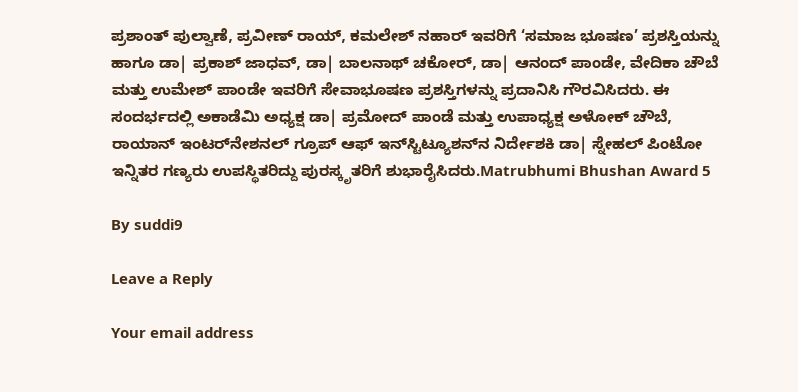ಪ್ರಶಾಂತ್ ಪುಲ್ವಾಣೆ, ಪ್ರವೀಣ್ ರಾಯ್, ಕಮಲೇಶ್ ನಹಾರ್ ಇವರಿಗೆ ‘ಸಮಾಜ ಭೂಷಣ’ ಪ್ರಶಸ್ತಿಯನ್ನು ಹಾಗೂ ಡಾ| ಪ್ರಕಾಶ್ ಜಾಧವ್, ಡಾ| ಬಾಲನಾಥ್ ಚಕೋರ್, ಡಾ| ಆನಂದ್ ಪಾಂಡೇ, ವೇದಿಕಾ ಚೌಬೆ ಮತ್ತು ಉಮೇಶ್ ಪಾಂಡೇ ಇವರಿಗೆ ಸೇವಾಭೂಷಣ ಪ್ರಶಸ್ತಿಗಳನ್ನು ಪ್ರದಾನಿಸಿ ಗೌರವಿಸಿದರು. ಈ ಸಂದರ್ಭದಲ್ಲಿ ಅಕಾಡೆಮಿ ಅಧ್ಯಕ್ಷ ಡಾ| ಪ್ರಮೋದ್ ಪಾಂಡೆ ಮತ್ತು ಉಪಾಧ್ಯಕ್ಷ ಅಳೋಕ್ ಚೌಬೆ, ರಾಯಾನ್ ಇಂಟರ್‌ನೇಶನಲ್ ಗ್ರೂಪ್ ಆಫ್ ಇನ್‌ಸ್ಟಿಟ್ಯೂಶನ್‌ನ ನಿರ್ದೇಶಕಿ ಡಾ| ಸ್ನೇಹಲ್ ಪಿಂಟೋ ಇನ್ನಿತರ ಗಣ್ಯರು ಉಪಸ್ಥಿತರಿದ್ದು ಪುರಸ್ಕೃತರಿಗೆ ಶುಭಾರೈಸಿದರು.Matrubhumi Bhushan Award 5

By suddi9

Leave a Reply

Your email address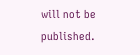will not be published.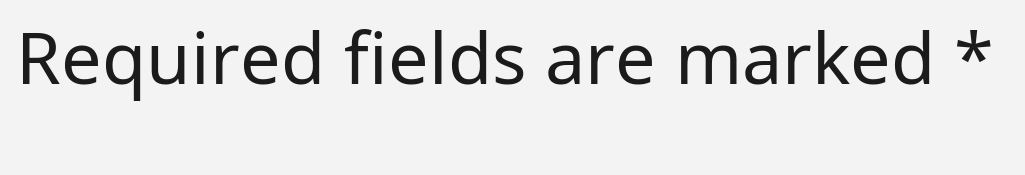Required fields are marked *